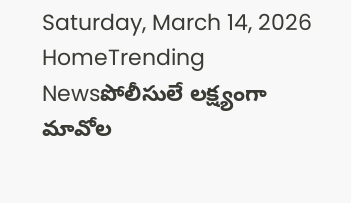Saturday, March 14, 2026
HomeTrending Newsపోలీసులే లక్ష్యంగా మావోల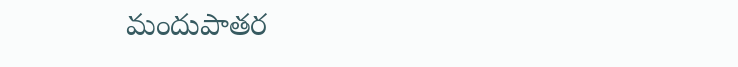మందుపాతర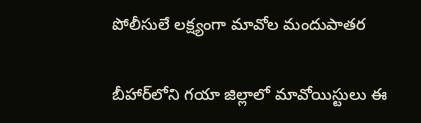పోలీసులే లక్ష్యంగా మావోల మందుపాతర

బీహార్‌లోని గయా జిల్లాలో మావోయిస్టులు ఈ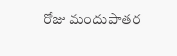రోజు మందుపాతర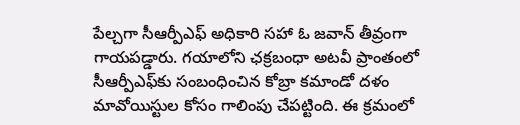పేల్చగా సీఆర్పీఎఫ్‌ అధికారి సహా ఓ జవాన్‌ తీవ్రంగా గాయపడ్డారు. గయాలోని ఛక్రబంధా అటవీ ప్రాంతంలో సీఆర్పీఎఫ్‌కు సంబంధించిన కోబ్రా కమాండో దళం మావోయిస్టుల కోసం గాలింపు చేపట్టింది. ఈ క్రమంలో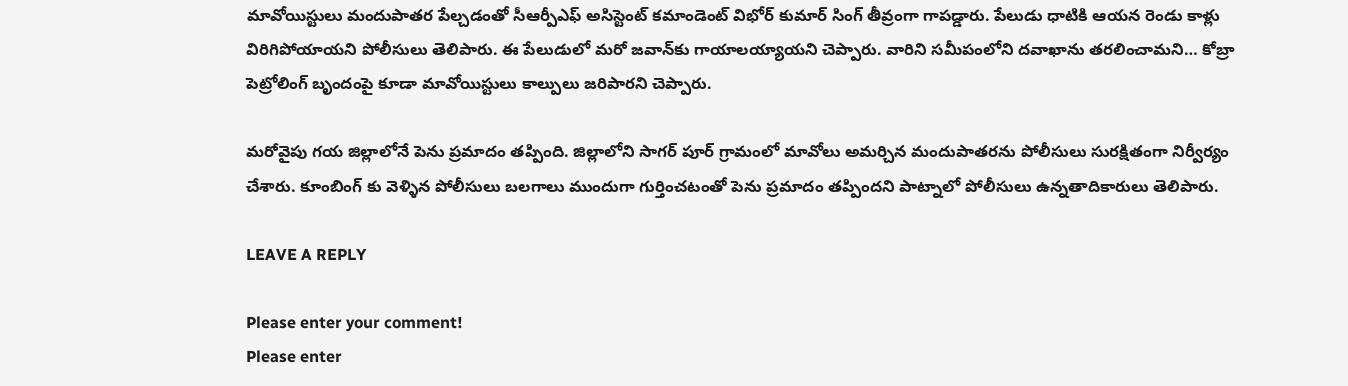మావోయిస్టులు మందుపాతర పేల్చడంతో సీఆర్పీఎఫ్‌ అసిస్టెంట్‌ కమాండెంట్‌ విభోర్‌ కుమార్‌ సింగ్‌ తీవ్రంగా గాపడ్డారు. పేలుడు ధాటికి ఆయన రెండు కాళ్లు విరిగిపోయాయని పోలీసులు తెలిపారు. ఈ పేలుడులో మరో జవాన్‌కు గాయాలయ్యాయని చెప్పారు. వారిని సమీపంలోని దవాఖాను తరలించామని… కోబ్రా పెట్రోలింగ్‌ బృందంపై కూడా మావోయిస్టులు కాల్పులు జరిపారని చెప్పారు.

మరోవైపు గయ జిల్లాలోనే పెను ప్రమాదం తప్పింది. జిల్లాలోని సాగర్ పూర్ గ్రామంలో మావోలు అమర్చిన మందుపాతరను పోలీసులు సురక్షితంగా నిర్వీర్యం చేశారు. కూంబింగ్ కు వెళ్ళిన పోలీసులు బలగాలు ముందుగా గుర్తించటంతో పెను ప్రమాదం తప్పిందని పాట్నాలో పోలీసులు ఉన్నతాదికారులు తెలిపారు.

LEAVE A REPLY

Please enter your comment!
Please enter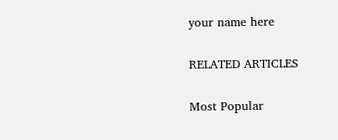your name here

RELATED ARTICLES

Most Popular